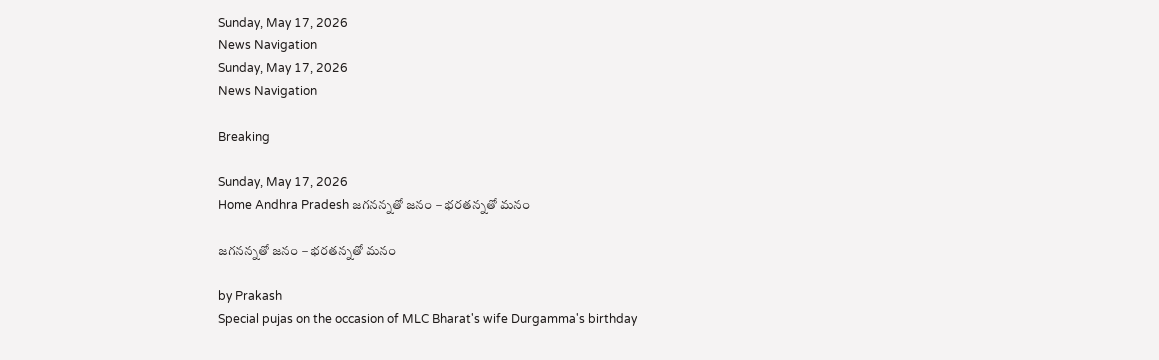Sunday, May 17, 2026
News Navigation
Sunday, May 17, 2026
News Navigation

Breaking

Sunday, May 17, 2026
Home Andhra Pradesh జగనన్నతో జనం – భరతన్నతో మనం

జగనన్నతో జనం – భరతన్నతో మనం

by Prakash
Special pujas on the occasion of MLC Bharat's wife Durgamma's birthday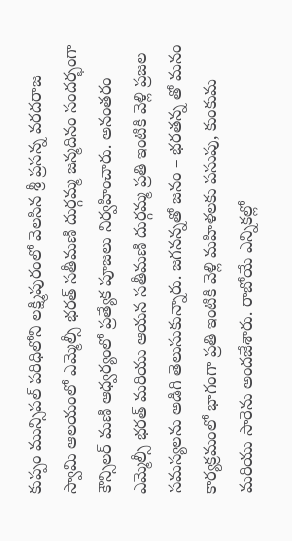కుప్పం మున్సిపల్ పరిధిలోని లక్ష్మిపురంలో వెలసిన శ్రీ ప్రసన్న వరదరాజ స్వామి ఆలయంలో ఎమ్మెల్సీ భరత్ సతీమణి దుర్గమ్మ జన్మదినం సందర్భంగా కౌన్సిలర్ మణి ఆధ్వర్యంలో ప్రత్యేక పూజలు నిర్వహించారు. అనంతరం ఎమ్మెల్సీ భరత్ మరియు ఆయన సతీమణి దుర్గమ్మ ప్రతి ఇంటికి వెళ్లి ప్రజల సమస్యలను అడిగి తెలుసుకున్నారు. జగనన్నతో జనం – భరతన్న తో మనం కార్యక్రమంలో భాగంగా ప్రతి ఇంటికి వెళ్లి మహిళలకు పసుపు, కుంకుమ మరియు సారెను అందజేశారు. రాబోయే ఎన్నికల్లో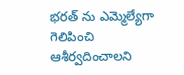భరత్ ను ఎమ్మెల్యేగా గెలిపించి ఆశీర్వదించాలని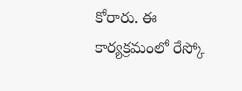కోరారు. ఈ కార్యక్రమంలో రేస్కో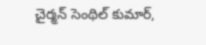చైర్మన్ సెంథిల్ కుమార్,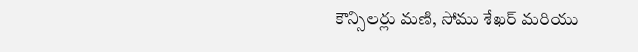కౌన్సిలర్లు మణి, సోము శేఖర్ మరియు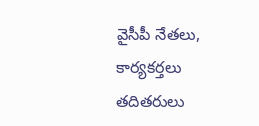వైసీపీ నేతలు, కార్యకర్తలు తదితరులు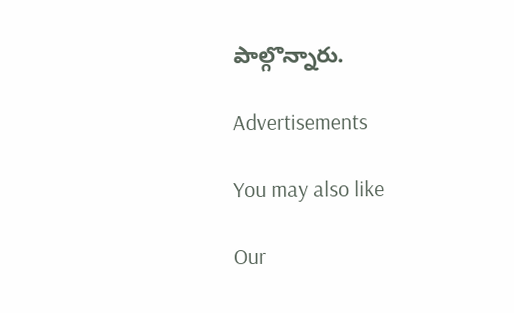పాల్గొన్నారు.

Advertisements

You may also like

Our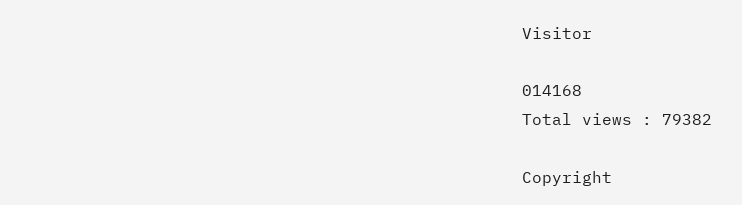Visitor

014168
Total views : 79382

Copyright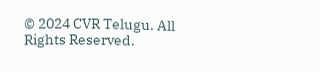© 2024 CVR Telugu. All Rights Reserved.